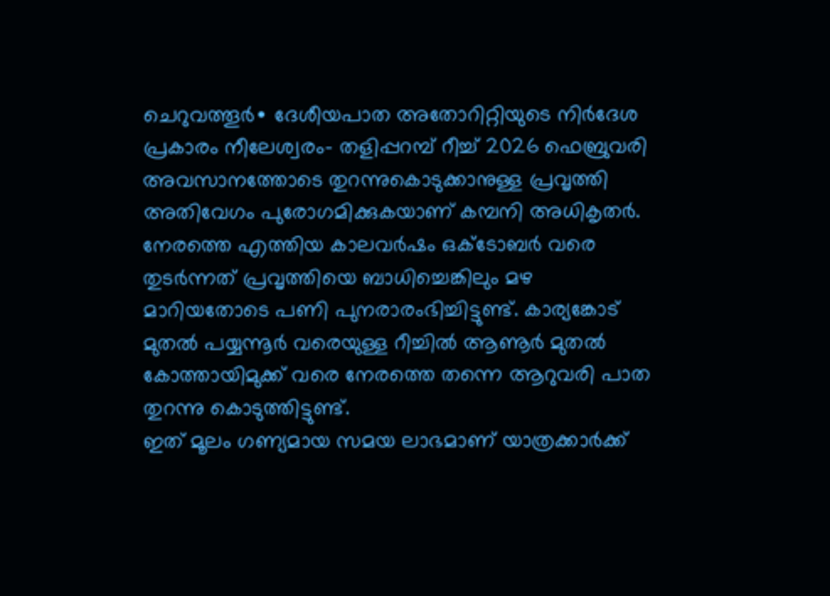ചെറുവത്തൂർ∙ ദേശീയപാത അതോറിറ്റിയുടെ നിർദേശ പ്രകാരം നീലേശ്വരം– തളിപ്പറമ്പ് റീച്ച് 2026 ഫെബ്രുവരി അവസാനത്തോടെ തുറന്നുകൊടുക്കാനുള്ള പ്രവൃത്തി അതിവേഗം പുരോഗമിക്കുകയാണ് കമ്പനി അധികൃതർ. നേരത്തെ എത്തിയ കാലവർഷം ഒക്ടോബർ വരെ തുടർന്നത് പ്രവൃത്തിയെ ബാധിച്ചെങ്കിലും മഴ മാറിയതോടെ പണി പുനരാരംഭിച്ചിട്ടുണ്ട്. കാര്യങ്കോട് മുതൽ പയ്യന്നൂർ വരെയുള്ള റീച്ചിൽ ആണൂർ മുതൽ കോത്തായിമുക്ക് വരെ നേരത്തെ തന്നെ ആറുവരി പാത തുറന്നു കൊടുത്തിട്ടുണ്ട്.
ഇത് മൂലം ഗണ്യമായ സമയ ലാഭമാണ് യാത്രക്കാർക്ക്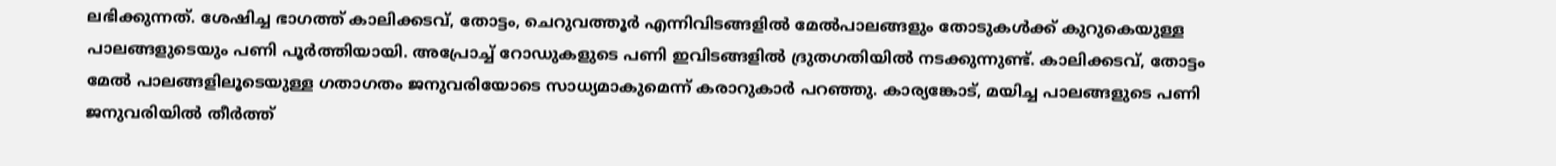ലഭിക്കുന്നത്. ശേഷിച്ച ഭാഗത്ത് കാലിക്കടവ്, തോട്ടം, ചെറുവത്തൂർ എന്നിവിടങ്ങളിൽ മേൽപാലങ്ങളും തോടുകൾക്ക് കുറുകെയുള്ള പാലങ്ങളുടെയും പണി പൂർത്തിയായി. അപ്രോച്ച് റോഡുകളുടെ പണി ഇവിടങ്ങളിൽ ദ്രുതഗതിയിൽ നടക്കുന്നുണ്ട്. കാലിക്കടവ്, തോട്ടം മേൽ പാലങ്ങളിലൂടെയുള്ള ഗതാഗതം ജനുവരിയോടെ സാധ്യമാകുമെന്ന് കരാറുകാർ പറഞ്ഞു. കാര്യങ്കോട്, മയിച്ച പാലങ്ങളുടെ പണി ജനുവരിയിൽ തീർത്ത്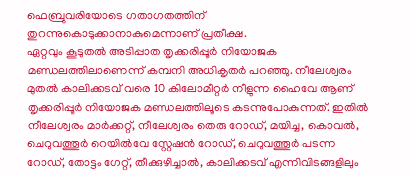ഫെബ്രുവരിയോടെ ഗതാഗതത്തിന് തുറന്നുകൊടുക്കാനാകുമെന്നാണ് പ്രതീക്ഷ.
ഏറ്റവും കൂടുതൽ അടിപ്പാത തൃക്കരിപ്പൂർ നിയോജക മണ്ഡലത്തിലാണെന്ന് കമ്പനി അധികൃതർ പറഞ്ഞു. നീലേശ്വരം മുതൽ കാലിക്കടവ് വരെ 10 കിലോമീറ്റർ നീളുന്ന ഹൈവേ ആണ് തൃക്കരിപ്പൂർ നിയോജക മണ്ഡലത്തിലൂടെ കടന്നുപോകുന്നത്. ഇതിൽ നീലേശ്വരം മാർക്കറ്റ്, നീലേശ്വരം തെരു റോഡ്, മയിച്ച, കൊവൽ, ചെറുവത്തൂർ റെയിൽവേ സ്റ്റേഷൻ റോഡ്, ചെറുവത്തൂർ പടന്ന റോഡ്, തോട്ടം ഗേറ്റ്, തീക്കുഴിച്ചാൽ, കാലിക്കടവ് എന്നിവിടങ്ങളിലും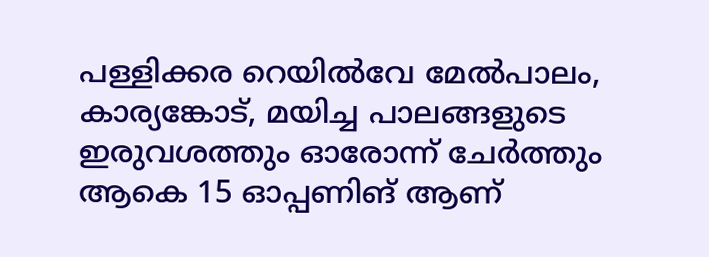പള്ളിക്കര റെയിൽവേ മേൽപാലം, കാര്യങ്കോട്, മയിച്ച പാലങ്ങളുടെ ഇരുവശത്തും ഓരോന്ന് ചേർത്തും ആകെ 15 ഓപ്പണിങ് ആണ്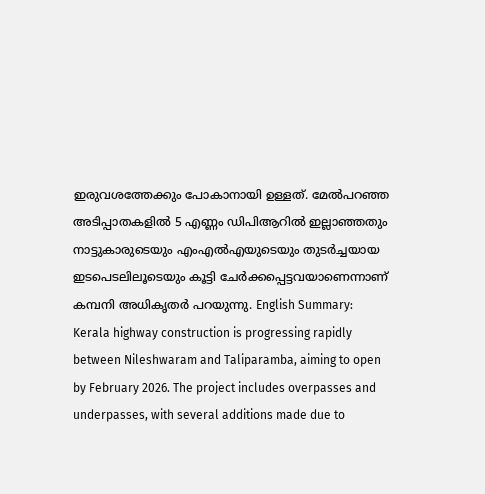ഇരുവശത്തേക്കും പോകാനായി ഉള്ളത്. മേൽപറഞ്ഞ അടിപ്പാതകളിൽ 5 എണ്ണം ഡിപിആറിൽ ഇല്ലാഞ്ഞതും നാട്ടുകാരുടെയും എംഎൽഎയുടെയും തുടർച്ചയായ ഇടപെടലിലൂടെയും കൂട്ടി ചേർക്കപ്പെട്ടവയാണെന്നാണ് കമ്പനി അധികൃതർ പറയുന്നു. English Summary:
Kerala highway construction is progressing rapidly between Nileshwaram and Taliparamba, aiming to open by February 2026. The project includes overpasses and underpasses, with several additions made due to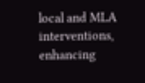local and MLA interventions, enhancing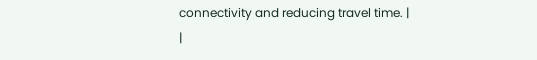connectivity and reducing travel time. |
|